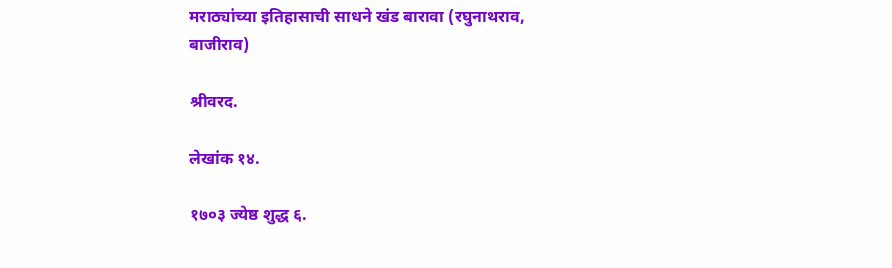मराठ्यांच्या इतिहासाची साधने खंड बारावा (रघुनाथराव, बाजीराव)

श्रीवरद.

लेखांक १४.

१७०३ ज्येष्ठ शुद्ध ६.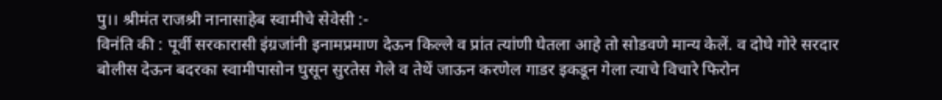पु।। श्रीमंत राजश्री नानासाहेब स्वामीचे सेवेसी :-
विनंति की : पूर्वी सरकारासी इंग्रजांनी इनामप्रमाण देऊन किल्ले व प्रांत त्यांणी घेतला आहे तो सोडवणे मान्य केलें. व दोघे गोरे सरदार बोलीस देऊन बदरका स्वामीपासोन घुसून सुरतेस गेले व तेथें जाऊन करणेल गाडर इकडून गेला त्याचे विचारे फिरोन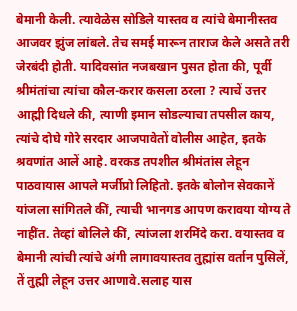बेमानी केली. त्यावेळेस सोडिले यास्तव व त्यांचे बेमानीस्तव आजवर झुंज लांबले. तेच समई मारून ताराज केले असते तरी जेरबंदी होती. यादिवसांत नजबखान पुसत होता की, पूर्वी श्रीमंतांचा त्यांचा कौल-करार कसला ठरला ? त्याचें उत्तर आह्मी दिधले की, त्याणी इमान सोडल्याचा तपसील काय, त्यांचे दोघे गोरे सरदार आजपावेतों वोलीस आहेत, इतके श्रवणांत आलें आहे. वरकड तपशील श्रीमंतांस लेहून पाठवायास आपले मर्जीप्रो लिहितो. इतके बोलोन सेवकानें यांजला सांगितले कीं, त्याची भानगड आपण करावया योग्य ते नाहींत. तेव्हां बोलिले कीं, त्यांजला शरमिंदे करा. वयास्तव व बेमानी त्यांची त्यांचे अंगी लागावयास्तव तुह्मांस वर्तान पुसिलें, तें तुह्मी लेहून उत्तर आणावे.सलाह यास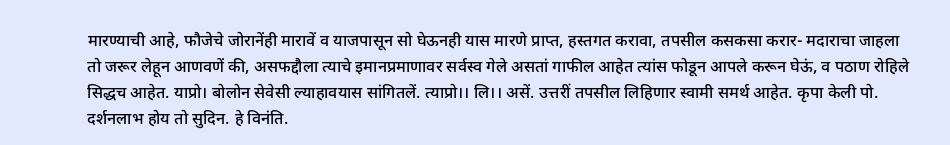मारण्याची आहे, फौजेचे जोरानेंही मारावें व याजपासून सो घेऊनही यास मारणे प्राप्त, हस्तगत करावा, तपसील कसकसा करार- मदाराचा जाहला तो जरूर लेहून आणवणें की, असफद्दौला त्याचे इमानप्रमाणावर सर्वस्व गेले असतां गाफील आहेत त्यांस फोडून आपले करून घेऊं, व पठाण रोहिले सिद्धच आहेत. याप्रो। बोलोन सेवेसी ल्याहावयास सांगितलें. त्याप्रो।। लि।। असें. उत्तरीं तपसील लिहिणार स्वामी समर्थ आहेत. कृपा केली पो. दर्शनलाभ होय तो सुदिन. हे विनंति.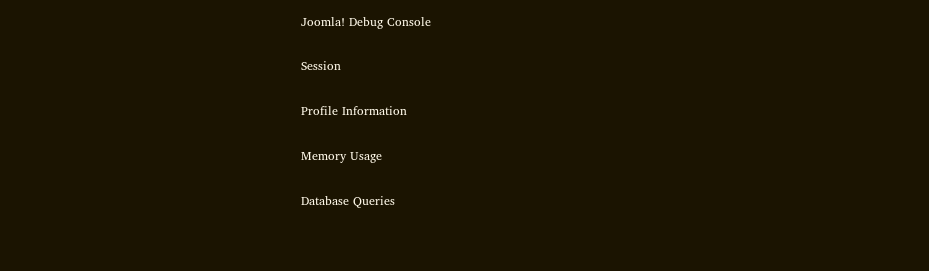Joomla! Debug Console

Session

Profile Information

Memory Usage

Database Queries